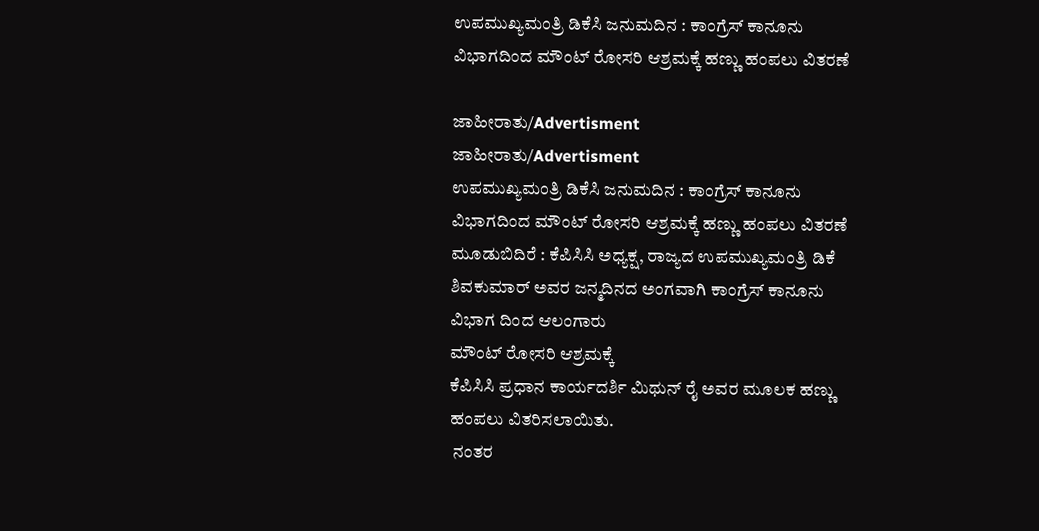ಉಪಮುಖ್ಯಮಂತ್ರಿ ಡಿಕೆಸಿ ಜನುಮದಿನ : ಕಾಂಗ್ರೆಸ್ ಕಾನೂನು ವಿಭಾಗದಿಂದ ಮೌಂಟ್ ರೋಸರಿ ಆಶ್ರಮಕ್ಕೆ ಹಣ್ಣು ಹಂಪಲು ವಿತರಣೆ

ಜಾಹೀರಾತು/Advertisment
ಜಾಹೀರಾತು/Advertisment
ಉಪಮುಖ್ಯಮಂತ್ರಿ ಡಿಕೆಸಿ ಜನುಮದಿನ : ಕಾಂಗ್ರೆಸ್ ಕಾನೂನು ವಿಭಾಗದಿಂದ ಮೌಂಟ್ ರೋಸರಿ ಆಶ್ರಮಕ್ಕೆ ಹಣ್ಣು ಹಂಪಲು ವಿತರಣೆ
ಮೂಡುಬಿದಿರೆ : ಕೆಪಿಸಿಸಿ ಅಧ್ಯಕ್ಷ, ರಾಜ್ಯದ ಉಪಮುಖ್ಯಮಂತ್ರಿ ಡಿಕೆ ಶಿವಕುಮಾರ್ ಅವರ ಜನ್ಮದಿನದ ಅಂಗವಾಗಿ ಕಾಂಗ್ರೆಸ್ ಕಾನೂನು ವಿಭಾಗ ದಿಂದ ಆಲಂಗಾರು
ಮೌಂಟ್ ರೋಸರಿ ಆಶ್ರಮಕ್ಕೆ
ಕೆಪಿಸಿಸಿ ಪ್ರಧಾನ ಕಾರ್ಯದರ್ಶಿ ಮಿಥುನ್ ರೈ ಅವರ ಮೂಲಕ ಹಣ್ಣು ಹಂಪಲು ವಿತರಿಸಲಾಯಿತು.
 ನಂತರ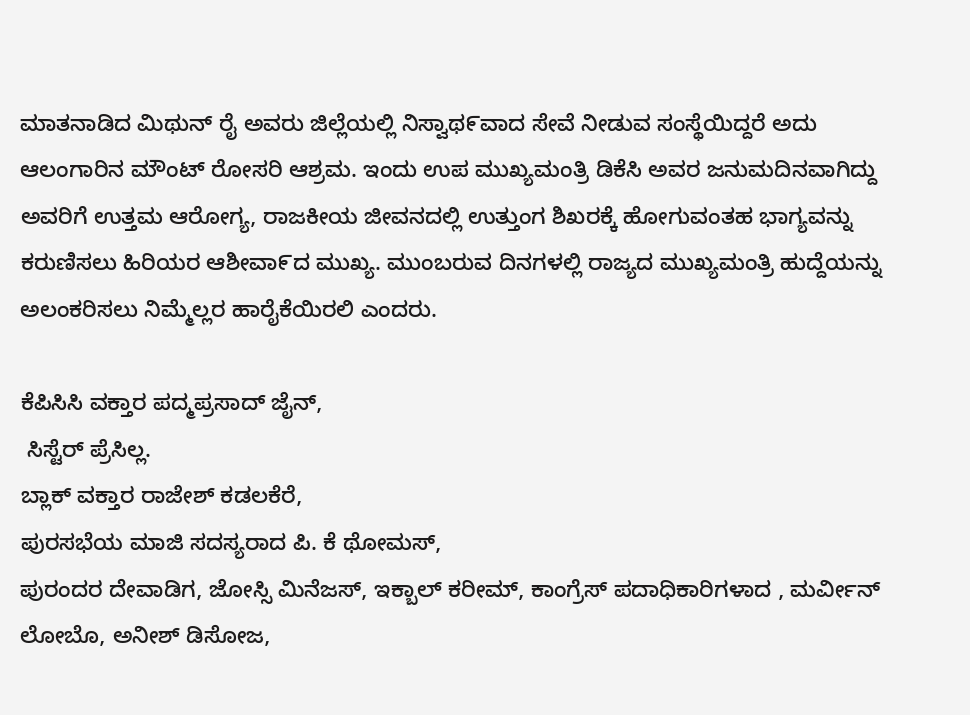ಮಾತನಾಡಿದ ಮಿಥುನ್ ರೈ ಅವರು ಜಿಲ್ಲೆಯಲ್ಲಿ ನಿಸ್ವಾಥ೯ವಾದ ಸೇವೆ ನೀಡುವ ಸಂಸ್ಥೆಯಿದ್ದರೆ ಅದು ಆಲಂಗಾರಿನ ಮೌಂಟ್ ರೋಸರಿ ಆಶ್ರಮ. ಇಂದು ಉಪ ಮುಖ್ಯಮಂತ್ರಿ ಡಿಕೆಸಿ ಅವರ ಜನುಮದಿನವಾಗಿದ್ದು ಅವರಿಗೆ ಉತ್ತಮ ಆರೋಗ್ಯ, ರಾಜಕೀಯ ಜೀವನದಲ್ಲಿ ಉತ್ತುಂಗ ಶಿಖರಕ್ಕೆ ಹೋಗುವಂತಹ ಭಾಗ್ಯವನ್ನು ಕರುಣಿಸಲು ಹಿರಿಯರ ಆಶೀವಾ೯ದ ಮುಖ್ಯ. ಮುಂಬರುವ ದಿನಗಳಲ್ಲಿ ರಾಜ್ಯದ ಮುಖ್ಯಮಂತ್ರಿ ಹುದ್ದೆಯನ್ನು ಅಲಂಕರಿಸಲು ನಿಮ್ಮೆಲ್ಲರ ಹಾರೈಕೆಯಿರಲಿ ಎಂದರು.

ಕೆಪಿಸಿಸಿ ವಕ್ತಾರ ಪದ್ಮಪ್ರಸಾದ್ ಜೈನ್,
 ಸಿಸ್ಟೆರ್ ಪ್ರೆಸಿಲ್ಲ.
ಬ್ಲಾಕ್ ವಕ್ತಾರ ರಾಜೇಶ್ ಕಡಲಕೆರೆ,
ಪುರಸಭೆಯ ಮಾಜಿ ಸದಸ್ಯರಾದ ಪಿ. ಕೆ ಥೋಮಸ್,
ಪುರಂದರ ದೇವಾಡಿಗ, ಜೋಸ್ಸಿ ಮಿನೆಜಸ್, ಇಕ್ಬಾಲ್ ಕರೀಮ್, ಕಾಂಗ್ರೆಸ್ ಪದಾಧಿಕಾರಿಗಳಾದ , ಮರ್ವೀನ್ ಲೋಬೊ, ಅನೀಶ್ ಡಿಸೋಜ,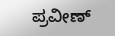ಪ್ರವೀಣ್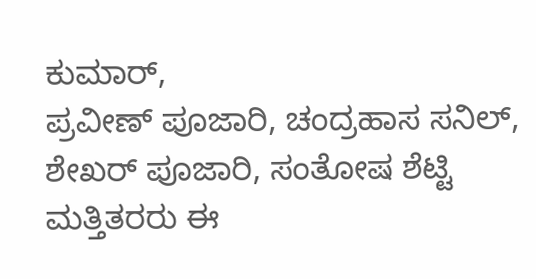ಕುಮಾರ್,
ಪ್ರವೀಣ್ ಪೂಜಾರಿ, ಚಂದ್ರಹಾಸ ಸನಿಲ್,
ಶೇಖರ್ ಪೂಜಾರಿ, ಸಂತೋಷ ಶೆಟ್ಟಿ ಮತ್ತಿತರರು ಈ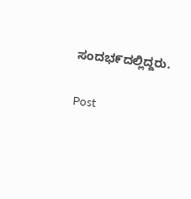ಸಂದಭ೯ದಲ್ಲಿದ್ದರು.

Post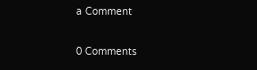a Comment

0 Comments